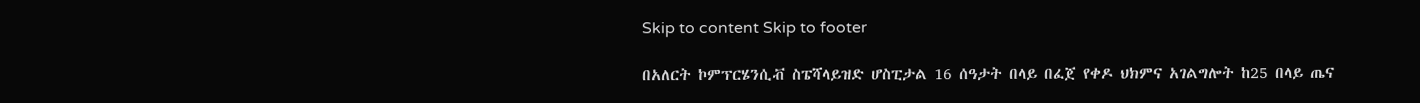Skip to content Skip to footer

በአለርት ኮምፕርሄንሲቭ ስፔሻላይዝድ ሆስፒታል 16 ሰዓታት በላይ በፈጀ የቀዶ ህክምና አገልግሎት ከ25 በላይ ጤና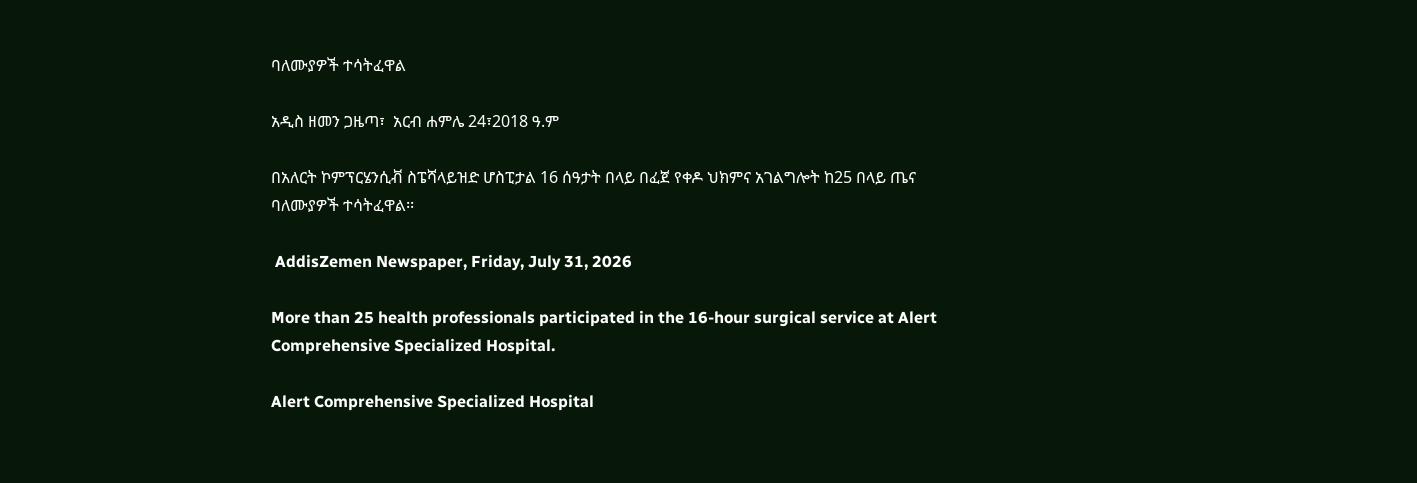ባለሙያዎች ተሳትፈዋል

አዲስ ዘመን ጋዜጣ፣  አርብ ሐምሌ 24፣2018 ዓ.ም

በአለርት ኮምፕርሄንሲቭ ስፔሻላይዝድ ሆስፒታል 16 ሰዓታት በላይ በፈጀ የቀዶ ህክምና አገልግሎት ከ25 በላይ ጤና ባለሙያዎች ተሳትፈዋል፡፡

 AddisZemen Newspaper, Friday, July 31, 2026

More than 25 health professionals participated in the 16-hour surgical service at Alert Comprehensive Specialized Hospital.

Alert Comprehensive Specialized Hospital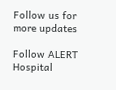Follow us for more updates

Follow ALERT Hospital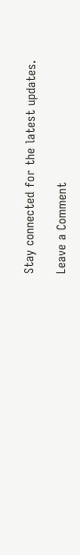Stay connected for the latest updates.

Leave a Comment